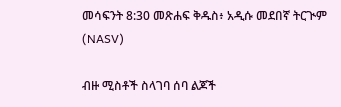መሳፍንት 8:30 መጽሐፍ ቅዱስ፥ አዲሱ መደበኛ ትርጒም (NASV)

ብዙ ሚስቶች ስላገባ ሰባ ልጆች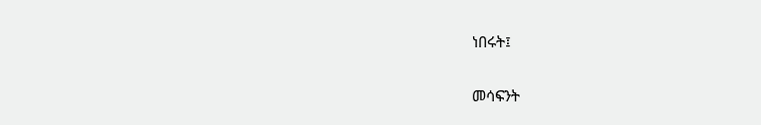ነበሩት፤

መሳፍንት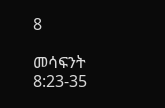8

መሳፍንት 8:23-35